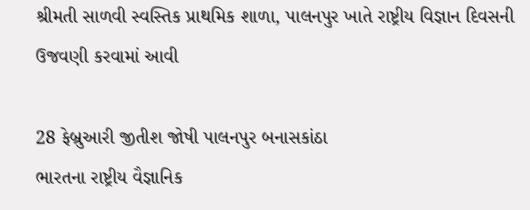શ્રીમતી સાળવી સ્વસ્તિક પ્રાથમિક શાળા, પાલનપુર ખાતે રાષ્ટ્રીય વિજ્ઞાન દિવસની ઉજવણી કરવામાં આવી

28 ફેબ્રુઆરી જીતીશ જોષી પાલનપુર બનાસકાંઠા
ભારતના રાષ્ટ્રીય વૈજ્ઞાનિક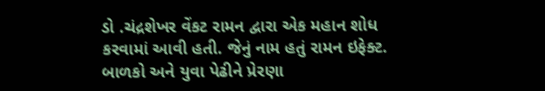ડો .ચંદ્રશેખર વેંકટ રામન દ્વારા એક મહાન શોધ કરવામાં આવી હતી. જેનું નામ હતું રામન ઇફેક્ટ. બાળકો અને યુવા પેઢીને પ્રેરણા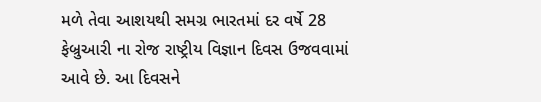મળે તેવા આશયથી સમગ્ર ભારતમાં દર વર્ષે 28 ફેબ્રુઆરી ના રોજ રાષ્ટ્રીય વિજ્ઞાન દિવસ ઉજવવામાં આવે છે. આ દિવસને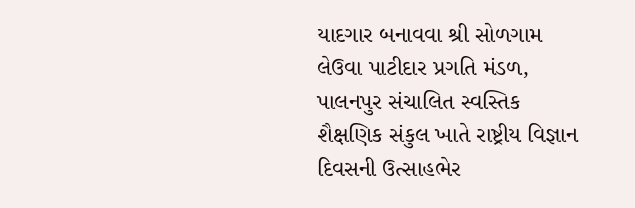યાદગાર બનાવવા શ્રી સોળગામ લેઉવા પાટીદાર પ્રગતિ મંડળ, પાલનપુર સંચાલિત સ્વસ્તિક શૈક્ષણિક સંકુલ ખાતે રાષ્ટ્રીય વિજ્ઞાન દિવસની ઉત્સાહભેર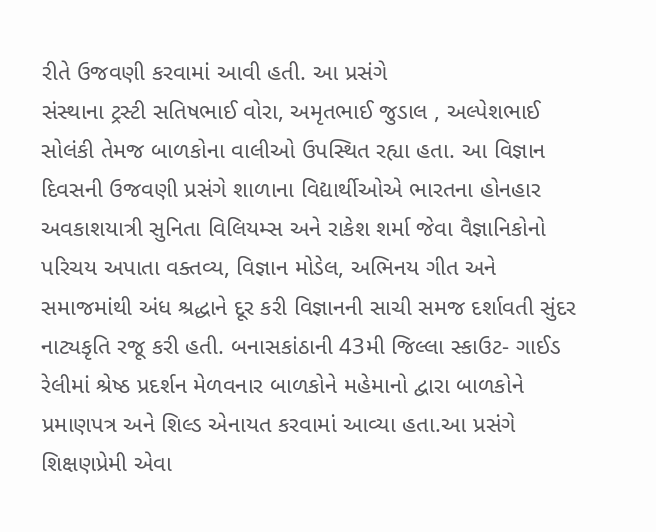રીતે ઉજવણી કરવામાં આવી હતી. આ પ્રસંગે
સંસ્થાના ટ્રસ્ટી સતિષભાઈ વોરા, અમૃતભાઈ જુડાલ , અલ્પેશભાઈ સોલંકી તેમજ બાળકોના વાલીઓ ઉપસ્થિત રહ્યા હતા. આ વિજ્ઞાન દિવસની ઉજવણી પ્રસંગે શાળાના વિદ્યાર્થીઓએ ભારતના હોનહાર અવકાશયાત્રી સુનિતા વિલિયમ્સ અને રાકેશ શર્મા જેવા વૈજ્ઞાનિકોનો પરિચય અપાતા વક્તવ્ય, વિજ્ઞાન મોડેલ, અભિનય ગીત અને સમાજમાંથી અંધ શ્રદ્ધાને દૂર કરી વિજ્ઞાનની સાચી સમજ દર્શાવતી સુંદર નાટ્યકૃતિ રજૂ કરી હતી. બનાસકાંઠાની 43મી જિલ્લા સ્કાઉટ- ગાઈડ રેલીમાં શ્રેષ્ઠ પ્રદર્શન મેળવનાર બાળકોને મહેમાનો દ્વારા બાળકોને પ્રમાણપત્ર અને શિલ્ડ એનાયત કરવામાં આવ્યા હતા.આ પ્રસંગે શિક્ષણપ્રેમી એવા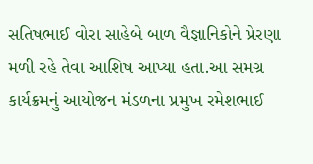સતિષભાઈ વોરા સાહેબે બાળ વૈજ્ઞાનિકોને પ્રેરણા મળી રહે તેવા આશિષ આપ્યા હતા.આ સમગ્ર કાર્યક્રમનું આયોજન મંડળના પ્રમુખ રમેશભાઈ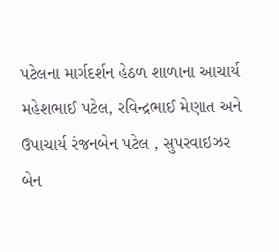પટેલના માર્ગદર્શન હેઠળ શાળાના આચાર્ય મહેશભાઈ પટેલ, રવિન્દ્રભાઈ મેણાત અને ઉપાચાર્ય રંજનબેન પટેલ , સુપરવાઇઝર બેન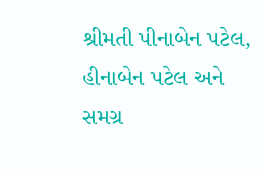શ્રીમતી પીનાબેન પટેલ, હીનાબેન પટેલ અને સમગ્ર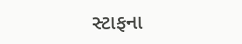સ્ટાફના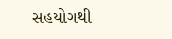સહયોગથી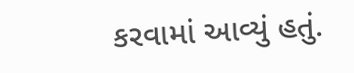કરવામાં આવ્યું હતું.